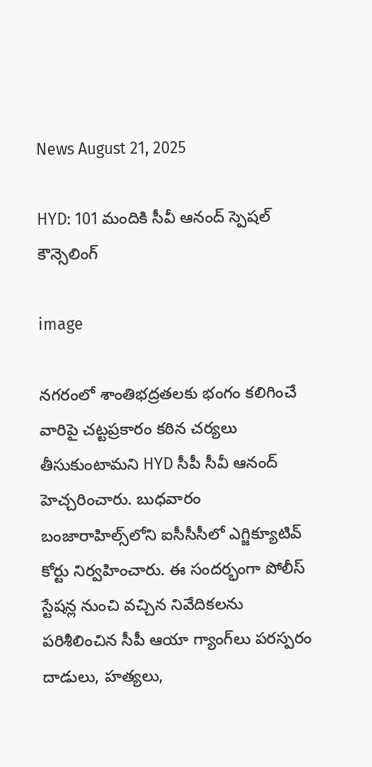News August 21, 2025

HYD: 101 మందికి సీవీ ఆనంద్ స్పెషల్ కౌన్సెలింగ్

image

నగరంలో శాంతిభద్రతలకు భంగం కలిగించే వారిపై చట్టప్రకారం కఠిన చర్యలు తీసుకుంటామని HYD సీపీ సీవీ ఆనంద్ హెచ్చరించారు. బుధవారం బంజారాహిల్స్‌లోని ఐసీసీసీలో ఎగ్జిక్యూటివ్ కోర్టు నిర్వహించారు. ఈ సందర్భంగా పోలీస్ స్టేషన్ల నుంచి వచ్చిన నివేదికలను పరిశీలించిన సీపీ ఆయా గ్యాంగ్‌లు పరస్పరం దాడులు, హత్యలు,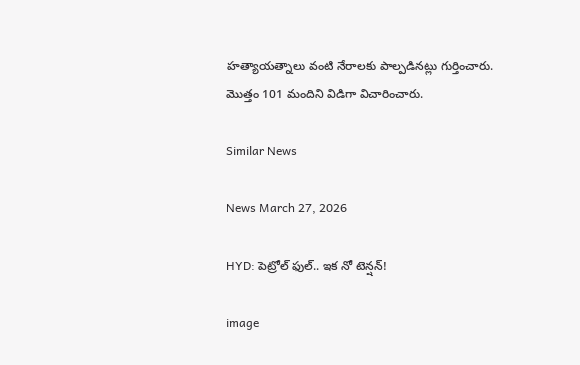హత్యాయత్నాలు వంటి నేరాలకు పాల్పడినట్లు గుర్తించారు. మొత్తం 101 మందిని విడిగా విచారించారు.

Similar News

News March 27, 2026

HYD: పెట్రోల్ ఫుల్.. ఇక నో టెన్షన్!

image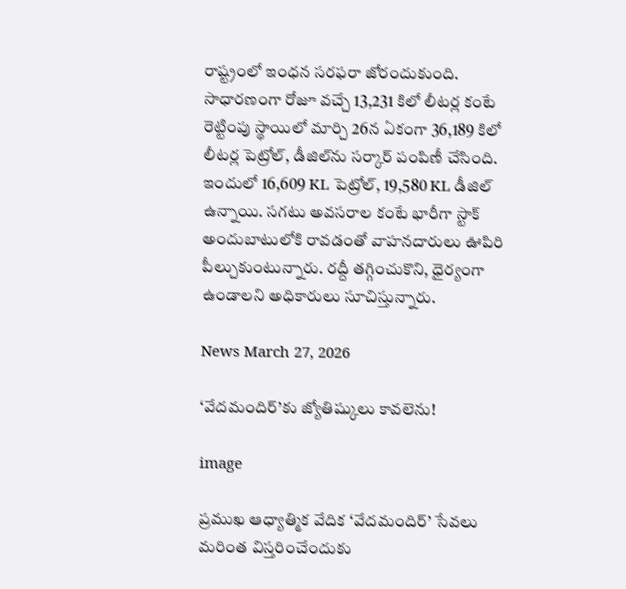రాష్ట్రంలో ఇంధన సరఫరా జోరందుకుంది. సాధారణంగా రోజూ వచ్చే 13,231 కిలో లీటర్ల కంటే రెట్టింపు స్థాయిలో మార్చి 26న ఏకంగా 36,189 కిలో లీటర్ల పెట్రోల్, డీజిల్‌ను సర్కార్ పంపిణీ చేసింది. ఇందులో 16,609 KL పెట్రోల్, 19,580 KL డీజిల్ ఉన్నాయి. సగటు అవసరాల కంటే భారీగా స్టాక్ అందుబాటులోకి రావడంతో వాహనదారులు ఊపిరి పీల్చుకుంటున్నారు. రద్దీ తగ్గించుకొని, ధైర్యంగా ఉండాలని అధికారులు సూచిస్తున్నారు.

News March 27, 2026

‘వేదమందిర్’కు జ్యోతిష్కులు కావలెను!

image

ప్రముఖ ఆధ్యాత్మిక వేదిక ‘వేదమందిర్’ సేవలు మరింత విస్తరించేందుకు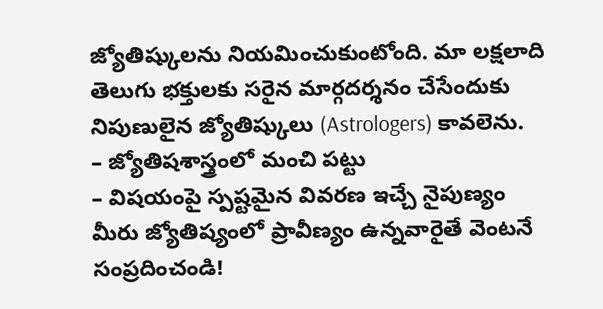జ్యోతిష్కులను నియమించుకుంటోంది. మా లక్షలాది తెలుగు భక్తులకు సరైన మార్గదర్శనం చేసేందుకు నిపుణులైన జ్యోతిష్కులు (Astrologers) కావలెను.
– జ్యోతిషశాస్త్రంలో మంచి పట్టు
– విషయంపై స్పష్టమైన వివరణ ఇచ్చే నైపుణ్యం
మీరు జ్యోతిష్యంలో ప్రావీణ్యం ఉన్నవారైతే వెంటనే సంప్రదించండి!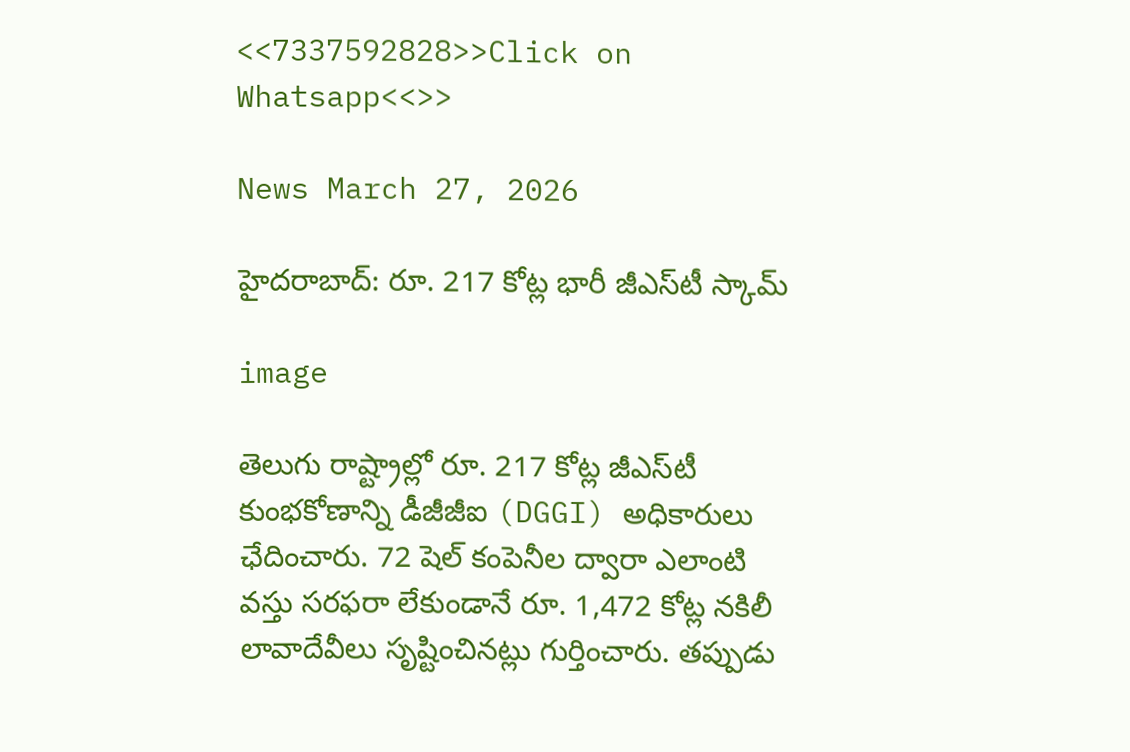<<7337592828>>Click on Whatsapp<<>>

News March 27, 2026

హైదరాబాద్‌: రూ. 217 కోట్ల భారీ జీఎస్‌టీ స్కామ్

image

తెలుగు రాష్ట్రాల్లో రూ. 217 కోట్ల జీఎస్‌టీ కుంభకోణాన్ని డీజీజీఐ (DGGI) అధికారులు ఛేదించారు. 72 షెల్ కంపెనీల ద్వారా ఎలాంటి వస్తు సరఫరా లేకుండానే రూ. 1,472 కోట్ల నకిలీ లావాదేవీలు సృష్టించినట్లు గుర్తించారు. తప్పుడు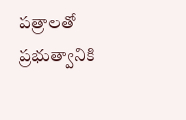పత్రాలతో ప్రభుత్వానికి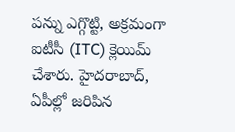పన్ను ఎగ్గొట్టి, అక్రమంగా ఐటీసీ (ITC) క్లెయిమ్ చేశారు. హైదరాబాద్, ఏపీల్లో జరిపిన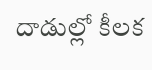దాడుల్లో కీలక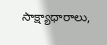సాక్ష్యాధారాలు,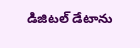డిజిటల్ డేటాను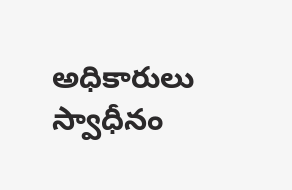అధికారులు స్వాధీనం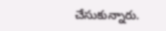చేసుకున్నారు.